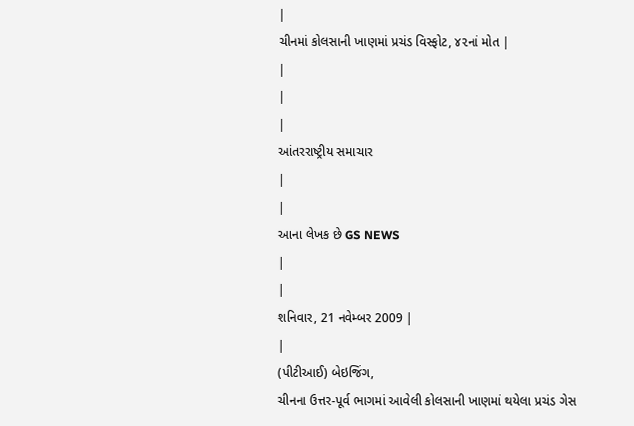|
ચીનમાં કોલસાની ખાણમાં પ્રચંડ વિસ્ફોટ, ૪૨નાં મોત |
|
|
|
આંતરરાષ્ટ્રીય સમાચાર
|
|
આના લેખક છે GS NEWS
|
|
શનિવાર, 21 નવેમ્બર 2009 |
|
(પીટીઆઈ) બેઇજિંગ,
ચીનના ઉત્તર-પૂર્વ ભાગમાં આવેલી કોલસાની ખાણમાં થયેલા પ્રચંડ ગેસ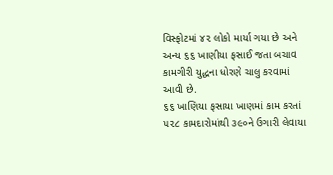વિસ્ફોટમાં ૪૨ લોકો માર્યા ગયા છે અને અન્ય ૬૬ ખાણીયા ફસાઈ જતા બચાવ
કામગીરી યુદ્ધના ધોરણે ચાલુ કરવામાં આવી છે.
૬૬ ખાણિયા ફસાયા ખાણમાં કામ કરતાં ૫૨૮ કામદારોમાંથી ૩૯૦ને ઉગારી લેવાયા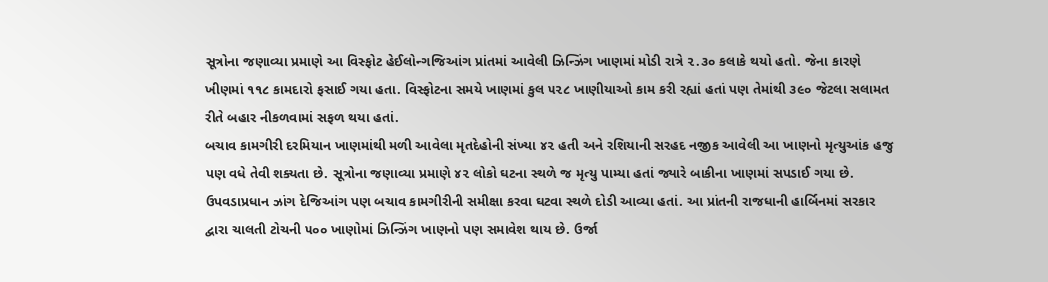સૂત્રોના જણાવ્યા પ્રમાણે આ વિસ્ફોટ હેઈલોન્ગજિઆંગ પ્રાંતમાં આવેલી ઝિન્ઝિંગ ખાણમાં મોડી રાત્રે ૨.૩૦ કલાકે થયો હતો. જેના કારણે ખીણમાં ૧૧૮ કામદારો ફસાઈ ગયા હતા. વિસ્ફોટના સમયે ખાણમાં કુલ ૫૨૮ ખાણીયાઓ કામ કરી રહ્યાં હતાં પણ તેમાંથી ૩૯૦ જેટલા સલામત રીતે બહાર નીકળવામાં સફળ થયા હતાં.
બચાવ કામગીરી દરમિયાન ખાણમાંથી મળી આવેલા મૃતદેહોની સંખ્યા ૪૨ હતી અને રશિયાની સરહદ નજીક આવેલી આ ખાણનો મૃત્યુઆંક હજુ પણ વધે તેવી શક્યતા છે. સૂત્રોના જણાવ્યા પ્રમાણે ૪૨ લોકો ઘટના સ્થળે જ મૃત્યુ પામ્યા હતાં જ્યારે બાકીના ખાણમાં સપડાઈ ગયા છે. ઉપવડાપ્રધાન ઝાંગ દેજિઆંગ પણ બચાવ કામગીરીની સમીક્ષા કરવા ઘટવા સ્થળે દોડી આવ્યા હતાં. આ પ્રાંતની રાજધાની હાર્બિનમાં સરકાર દ્વારા ચાલતી ટોચની ૫૦૦ ખાણોમાં ઝિન્ઝિંગ ખાણનો પણ સમાવેશ થાય છે. ઉર્જા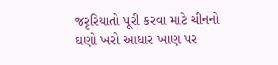જરૃરિયાતો પૂરી કરવા માટે ચીનનો ઘણો ખરો આધાર ખાણ પર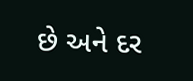છે અને દર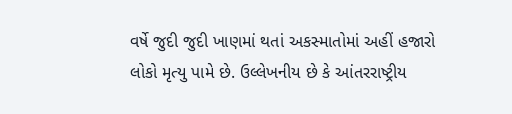વર્ષે જુદી જુદી ખાણમાં થતાં અકસ્માતોમાં અહીં હજારો લોકો મૃત્યુ પામે છે. ઉલ્લેખનીય છે કે આંતરરાષ્ટ્રીય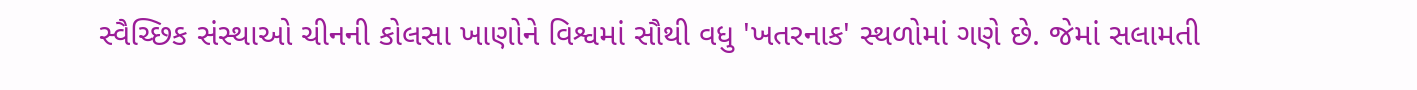સ્વૈચ્છિક સંસ્થાઓ ચીનની કોલસા ખાણોને વિશ્વમાં સૌથી વધુ 'ખતરનાક' સ્થળોમાં ગણે છે. જેમાં સલામતી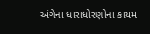અંગેના ધારાધોરણોના કાયમ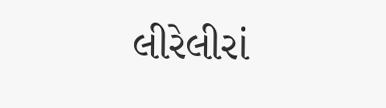લીરેલીરાં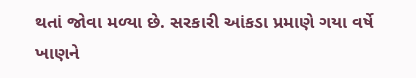થતાં જોવા મળ્યા છે. સરકારી આંકડા પ્રમાણે ગયા વર્ષે ખાણને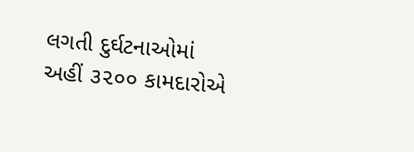લગતી દુર્ઘટનાઓમાં અહીં ૩૨૦૦ કામદારોએ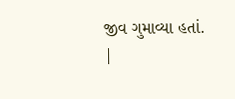જીવ ગુમાવ્યા હતાં.
|